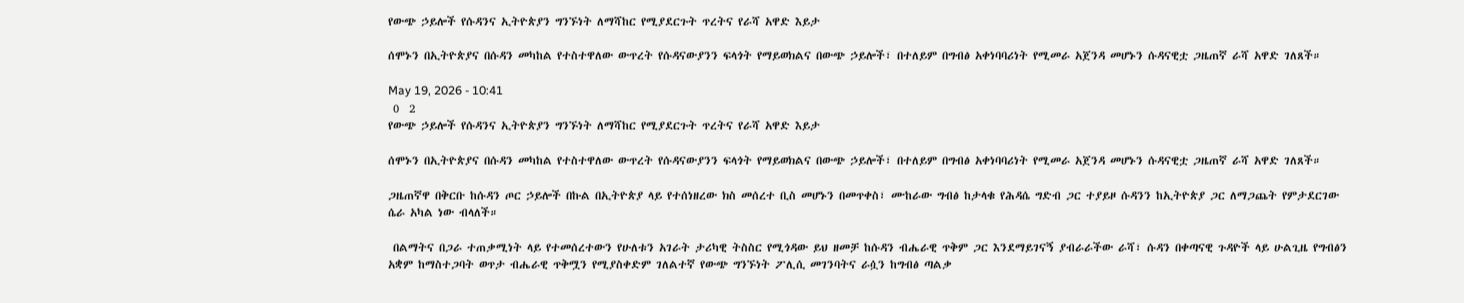የውጭ ኃይሎች የሱዳንና ኢትዮጵያን ግንኙነት ለማሻከር የሚያደርጉት ጥረትና የራሻ አዋድ እይታ

ሰሞኑን በኢትዮጵያና በሱዳን መካከል የተስተዋለው ውጥረት የሱዳናውያንን ፍላጎት የማይወክልና በውጭ ኃይሎች፣ በተለይም በግብፅ አቀነባባሪነት የሚመራ አጀንዳ መሆኑን ሱዳናዊቷ ጋዜጠኛ ራሻ አዋድ ገለጸች።

May 19, 2026 - 10:41
 0  2
የውጭ ኃይሎች የሱዳንና ኢትዮጵያን ግንኙነት ለማሻከር የሚያደርጉት ጥረትና የራሻ አዋድ እይታ

ሰሞኑን በኢትዮጵያና በሱዳን መካከል የተስተዋለው ውጥረት የሱዳናውያንን ፍላጎት የማይወክልና በውጭ ኃይሎች፣ በተለይም በግብፅ አቀነባባሪነት የሚመራ አጀንዳ መሆኑን ሱዳናዊቷ ጋዜጠኛ ራሻ አዋድ ገለጸች።

ጋዜጠኛዋ በቅርቡ ከሱዳን ጦር ኃይሎች በኩል በኢትዮጵያ ላይ የተሰነዘረው ክስ መሰረተ ቢስ መሆኑን በመጥቀስ፣ ሙከራው ግብፅ ከታላቁ የሕዳሴ ግድብ ጋር ተያይዞ ሱዳንን ከኢትዮጵያ ጋር ለማጋጨት የምታደርገው ሴራ አካል ነው ብላለች።

 በልማትና በጋራ ተጠቃሚነት ላይ የተመሰረተውን የሁለቱን አገራት ታሪካዊ ትስስር የሚጎዳው ይህ ዘመቻ ከሱዳን ብሔራዊ ጥቅም ጋር እንደማይገናኝ ያብራራችው ራሻ፣ ሱዳን በቀጣናዊ ጉዳዮች ላይ ሁልጊዜ የግብፅን አቋም ከማስተጋባት ወጥታ ብሔራዊ ጥቅሟን የሚያስቀድም ገለልተኛ የውጭ ግንኙነት ፖሊሲ መገንባትና ራሷን ከግብፅ ጣልቃ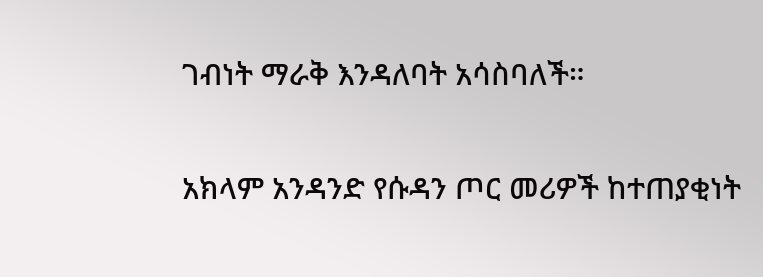ገብነት ማራቅ እንዳለባት አሳስባለች።

አክላም አንዳንድ የሱዳን ጦር መሪዎች ከተጠያቂነት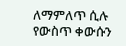ለማምለጥ ሲሉ የውስጥ ቀውሱን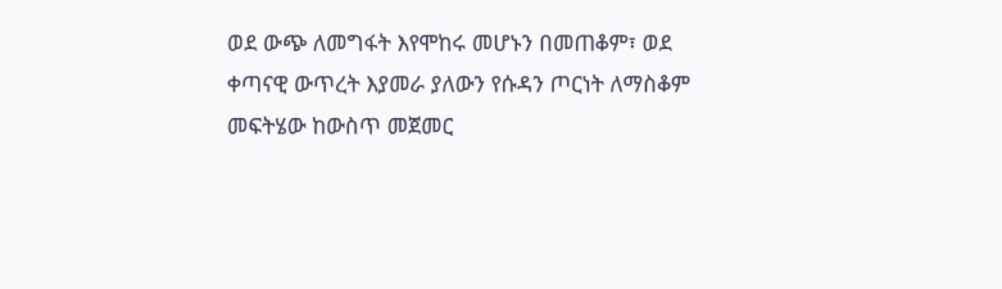ወደ ውጭ ለመግፋት እየሞከሩ መሆኑን በመጠቆም፣ ወደ ቀጣናዊ ውጥረት እያመራ ያለውን የሱዳን ጦርነት ለማስቆም መፍትሄው ከውስጥ መጀመር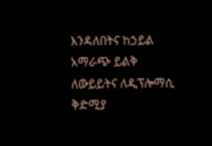እንዳለበትና ከኃይል አማራጭ ይልቅ ለውይይትና ለዲፕሎማሲ ቅድሚያ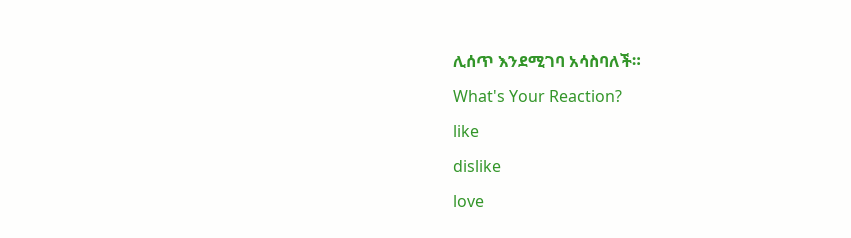ሊሰጥ እንደሚገባ አሳስባለች።

What's Your Reaction?

like

dislike

love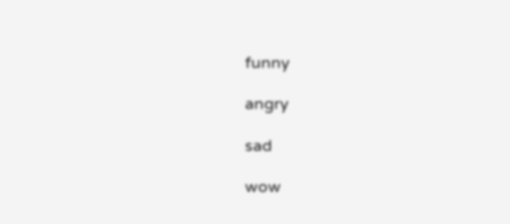funny

angry

sad

wow